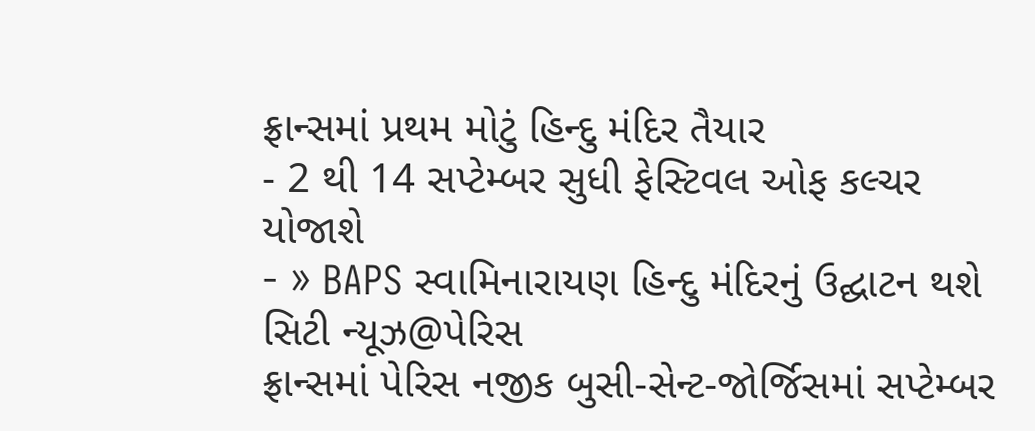ફ્રાન્સમાં પ્રથમ મોટું હિન્દુ મંદિર તૈયાર
- 2 થી 14 સપ્ટેમ્બર સુધી ફેસ્ટિવલ ઓફ કલ્ચર યોજાશે
- » BAPS સ્વામિનારાયણ હિન્દુ મંદિરનું ઉદ્ઘાટન થશે
સિટી ન્યૂઝ@પેરિસ
ફ્રાન્સમાં પેરિસ નજીક બુસી-સેન્ટ-જોર્જિસમાં સપ્ટેમ્બર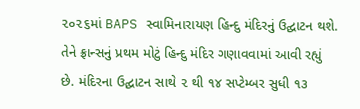૨૦૨૬માં BAPS સ્વામિનારાયણ હિન્દુ મંદિરનું ઉદ્ઘાટન થશે. તેને ફ્રાન્સનું પ્રથમ મોટું હિન્દુ મંદિર ગણાવવામાં આવી રહ્યું છે. મંદિરના ઉદ્ઘાટન સાથે ૨ થી ૧૪ સપ્ટેમ્બર સુધી ૧૩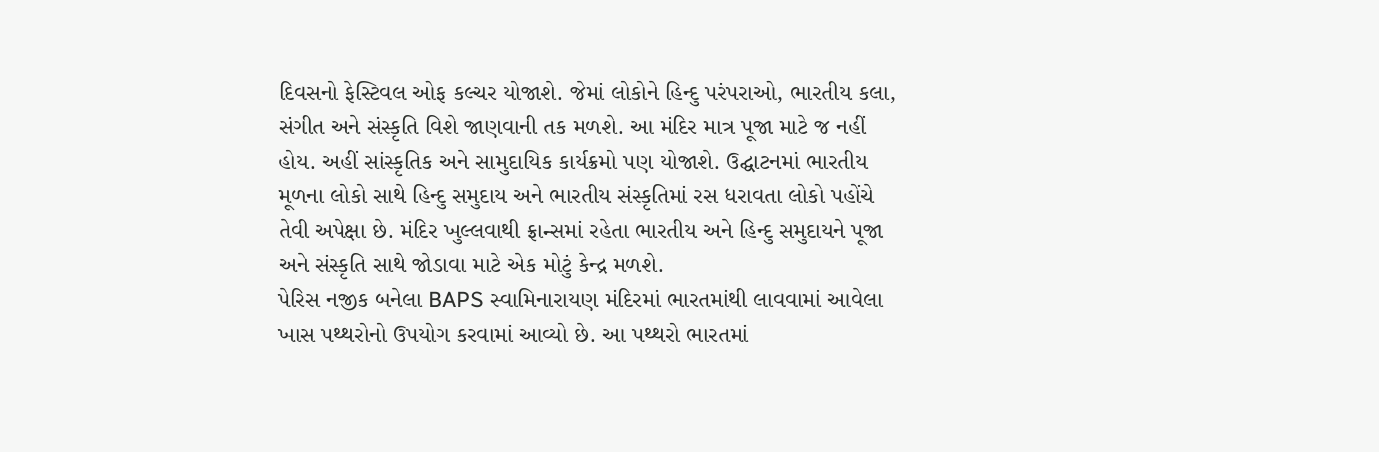દિવસનો ફેસ્ટિવલ ઓફ કલ્ચર યોજાશે. જેમાં લોકોને હિન્દુ પરંપરાઓ, ભારતીય કલા, સંગીત અને સંસ્કૃતિ વિશે જાણવાની તક મળશે. આ મંદિર માત્ર પૂજા માટે જ નહીં હોય. અહીં સાંસ્કૃતિક અને સામુદાયિક કાર્યક્રમો પણ યોજાશે. ઉદ્ઘાટનમાં ભારતીય મૂળના લોકો સાથે હિન્દુ સમુદાય અને ભારતીય સંસ્કૃતિમાં રસ ધરાવતા લોકો પહોંચે તેવી અપેક્ષા છે. મંદિર ખુલ્લવાથી ફ્રાન્સમાં રહેતા ભારતીય અને હિન્દુ સમુદાયને પૂજા અને સંસ્કૃતિ સાથે જોડાવા માટે એક મોટું કેન્દ્ર મળશે.
પેરિસ નજીક બનેલા BAPS સ્વામિનારાયણ મંદિરમાં ભારતમાંથી લાવવામાં આવેલા ખાસ પથ્થરોનો ઉપયોગ કરવામાં આવ્યો છે. આ પથ્થરો ભારતમાં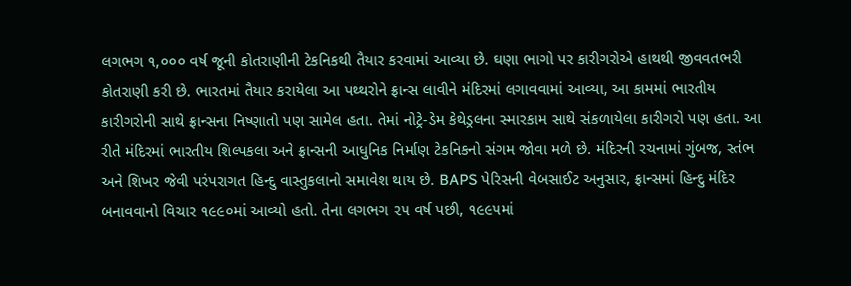લગભગ ૧,૦૦૦ વર્ષ જૂની કોતરાણીની ટેકનિકથી તૈયાર કરવામાં આવ્યા છે. ઘણા ભાગો પર કારીગરોએ હાથથી જીવવતભરી કોતરાણી કરી છે. ભારતમાં તૈયાર કરાયેલા આ પથ્થરોને ફ્રાન્સ લાવીને મંદિરમાં લગાવવામાં આવ્યા, આ કામમાં ભારતીય કારીગરોની સાથે ફ્રાન્સના નિષ્ણાતો પણ સામેલ હતા. તેમાં નોટ્રે-ડેમ કેથેડ્રલના સ્મારકામ સાથે સંકળાયેલા કારીગરો પણ હતા. આ રીતે મંદિરમાં ભારતીય શિલ્પકલા અને ફ્રાન્સની આધુનિક નિર્માણ ટેકનિકનો સંગમ જોવા મળે છે. મંદિરની રચનામાં ગુંબજ, સ્તંભ અને શિખર જેવી પરંપરાગત હિન્દુ વાસ્તુકલાનો સમાવેશ થાય છે. BAPS પેરિસની વેબસાઈટ અનુસાર, ફ્રાન્સમાં હિન્દુ મંદિર બનાવવાનો વિચાર ૧૯૯૦માં આવ્યો હતો. તેના લગભગ ૨૫ વર્ષ પછી, ૧૯૯૫માં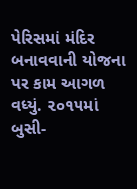પેરિસમાં મંદિર બનાવવાની યોજના પર કામ આગળ વધ્યું. ૨૦૧૫માં બુસી-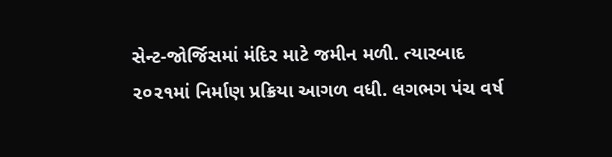સેન્ટ-જોર્જિસમાં મંદિર માટે જમીન મળી. ત્યારબાદ ૨૦૨૧માં નિર્માણ પ્રક્રિયા આગળ વધી. લગભગ પંચ વર્ષ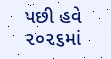પછી હવે ૨૦૨૬માં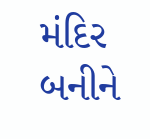મંદિર બનીને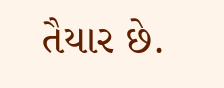તૈયાર છે.